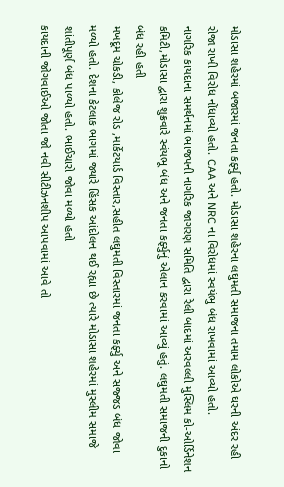મોડાસા શહેરમાં બજારમાં જનતા કર્ફ્યુ હતો. મોડાસા શહેરના લઘુમતી સમાજના તમામ લોકોએ ઘરની અંદર રહી રોજા રાખી વિરોધ નોંધાવ્યો હતો. CAA અને NRC ના વિરોધમાં સ્વયંભુ બંધ રાખવામાં આવ્યો હતો.
નાગરિક કાયદાના સમર્થનમાં ભાજપની નાગરિક જાગરણ સમિતિ દ્વારા રેલી બાદમાં અરવલ્લી મુસ્લિમ કો-ઓર્ડિનેશન કમિટી,મોડાસા દ્વારા શુક્રવારે સ્વંયભૂ બંધ અને જનતા કર્ફ્યુનું એલાન કરવામાં આવ્યું હતું. લઘુમતી સમાજની દુકાનો બંધ રહી હતી
મખદૂમ ચોકડી, કોલેજ રોડ ,માર્કેટયાર્ડ વિસ્તાર,સહીત લઘુમતી વિસ્તારમાં જનતા કર્ફ્યુ અને સજ્જડ બંધ જોવા મળ્યો હતો. દેશના કેટલાક ભાગમાં જ્યારે હિંસક આંદોલન થઈ રહ્યા છે ત્યારે મોડાસા શહેરમાં મુસ્લીમ સમાજે શાંતીપૂર્ણ બંધ પાળ્યો હતો. ભાઈચારો જોવા મળ્યો હતો
કાયદાની જોગવાઈઓ જોતા જો નવી સીટીઝનશીપ આપવામાં આવે તો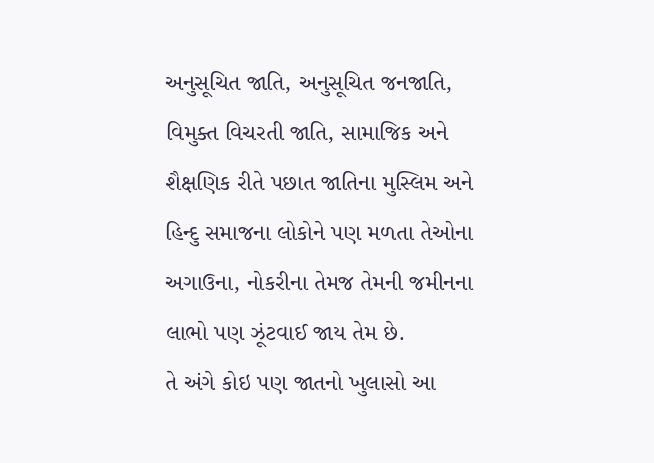અનુસૂચિત જાતિ, અનુસૂચિત જનજાતિ, વિમુક્ત વિચરતી જાતિ, સામાજિક અને શૈક્ષણિક રીતે પછાત જાતિના મુસ્લિમ અને હિન્દુ સમાજના લોકોને પણ મળતા તેઓના અગાઉના, નોકરીના તેમજ તેમની જમીનના લાભો પણ ઝૂંટવાઈ જાય તેમ છે.
તે અંગે કોઇ પણ જાતનો ખુલાસો આ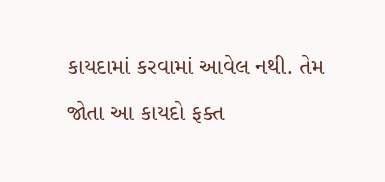કાયદામાં કરવામાં આવેલ નથી. તેમ જોતા આ કાયદો ફક્ત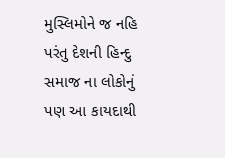મુસ્લિમોને જ નહિ પરંતુ દેશની હિન્દુ સમાજ ના લોકોનું પણ આ કાયદાથી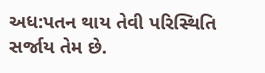અધ:પતન થાય તેવી પરિસ્થિતિ સર્જાય તેમ છે.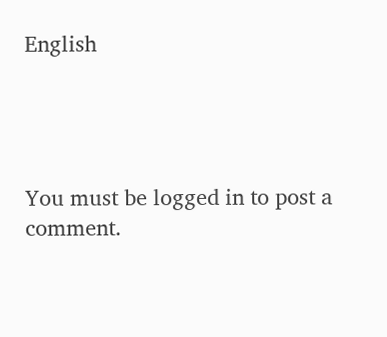English




You must be logged in to post a comment.